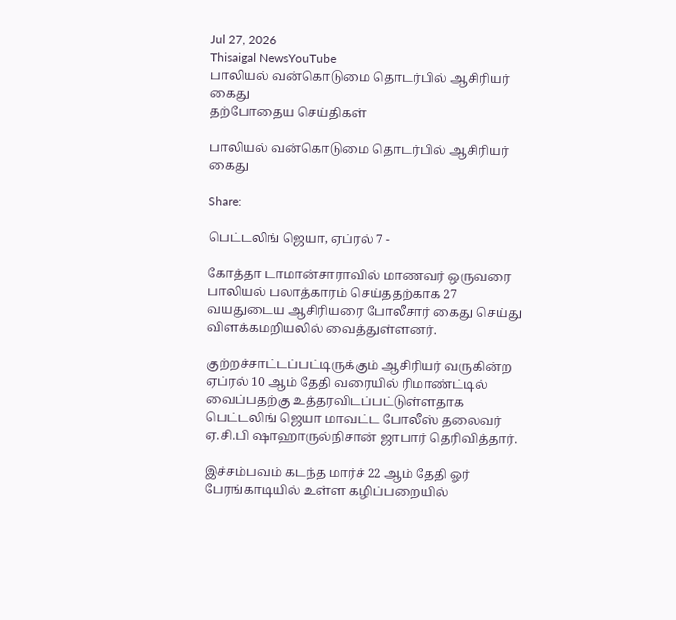Jul 27, 2026
Thisaigal NewsYouTube
பாலியல் வன்கொடுமை தொடர்பில் ஆசிரியர் கைது
தற்போதைய செய்திகள்

பாலியல் வன்கொடுமை தொடர்பில் ஆசிரியர் கைது

Share:

பெட்டலிங் ஜெயா, ஏப்ரல் 7 -

கோத்தா டாமான்சாராவில் மாணவர் ஒருவரை பாலியல் பலாத்காரம் செய்ததற்காக 27 வயதுடைய ஆசிரியரை போலீசார் கைது செய்து விளக்கமறியலில் வைத்துள்ளனர்.

குற்றச்சாட்டப்பட்டிருக்கும் ஆசிரியர் வருகின்ற ஏப்ரல் 10 ஆம் தேதி வரையில் ரிமாண்ட்டில் வைப்பதற்கு உத்தரவிடப்பட்டுள்ளதாக பெட்டலிங் ஜெயா மாவட்ட போலீஸ் தலைவர் ஏ.சி.பி ஷாஹாருல்நிசான் ஜாபார் தெரிவித்தார்.

இச்சம்பவம் கடந்த மார்ச் 22 ஆம் தேதி ஓர் பேரங்காடியில் உள்ள கழிப்பறையில்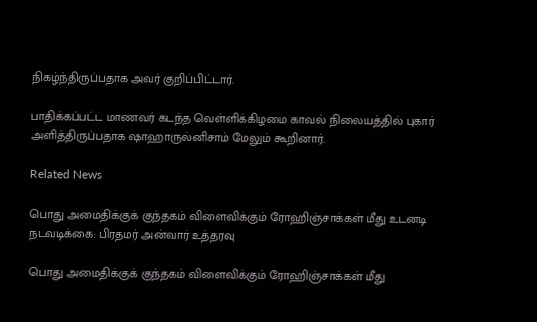நிகழ்ந்திருப்பதாக அவர் குறிப்பிட்டார்.

பாதிக்கப்பட்ட மாணவர் கடந்த வெள்ளிக்கிழமை காவல் நிலையத்தில் புகார் அளித்திருப்பதாக ஷாஹாருல்னிசாம் மேலும் கூறினார்.

Related News

பொது அமைதிக்குக் குந்தகம் விளைவிக்கும் ரோஹிஞ்சாக்கள் மீது உடனடி நடவடிக்கை: பிரதமர் அன்வார் உத்தரவு

பொது அமைதிக்குக் குந்தகம் விளைவிக்கும் ரோஹிஞ்சாக்கள் மீது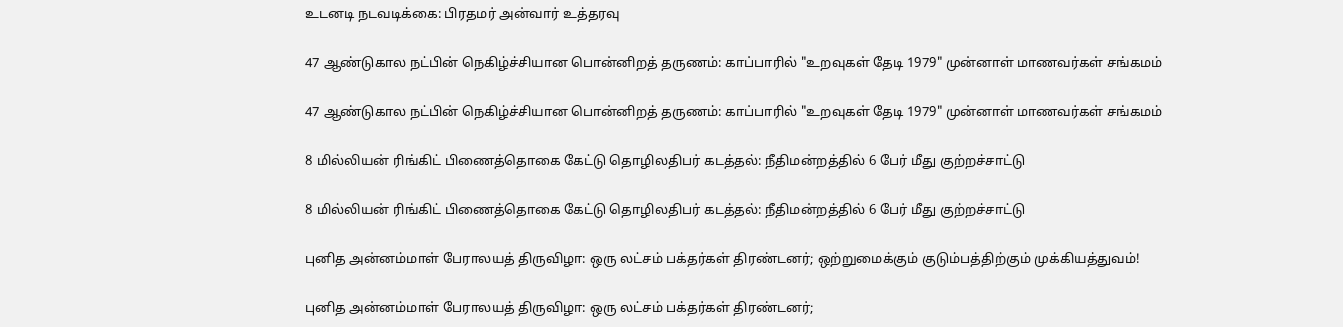உடனடி நடவடிக்கை: பிரதமர் அன்வார் உத்தரவு

47 ஆண்டுகால நட்பின் நெகிழ்ச்சியான பொன்னிறத் தருணம்: காப்பாரில் "உறவுகள் தேடி 1979" முன்னாள் மாணவர்கள் சங்கமம்

47 ஆண்டுகால நட்பின் நெகிழ்ச்சியான பொன்னிறத் தருணம்: காப்பாரில் "உறவுகள் தேடி 1979" முன்னாள் மாணவர்கள் சங்கமம்

8 மில்லியன் ரிங்கிட் பிணைத்தொகை கேட்டு தொழிலதிபர் கடத்தல்: நீதிமன்றத்தில் 6 பேர் மீது குற்றச்சாட்டு

8 மில்லியன் ரிங்கிட் பிணைத்தொகை கேட்டு தொழிலதிபர் கடத்தல்: நீதிமன்றத்தில் 6 பேர் மீது குற்றச்சாட்டு

புனித அன்னம்மாள் பேராலயத் திருவிழா: ஒரு லட்சம் பக்தர்கள் திரண்டனர்; ஒற்றுமைக்கும் குடும்பத்திற்கும் முக்கியத்துவம்!

புனித அன்னம்மாள் பேராலயத் திருவிழா: ஒரு லட்சம் பக்தர்கள் திரண்டனர்;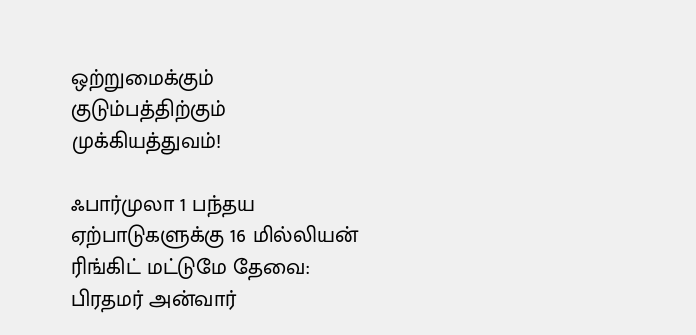ஒற்றுமைக்கும் குடும்பத்திற்கும் முக்கியத்துவம்!

ஃபார்முலா 1 பந்தய ஏற்பாடுகளுக்கு 16 மில்லியன் ரிங்கிட் மட்டுமே தேவை: பிரதமர் அன்வார்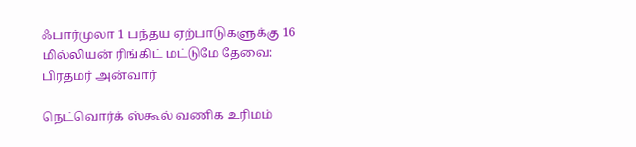ஃபார்முலா 1 பந்தய ஏற்பாடுகளுக்கு 16 மில்லியன் ரிங்கிட் மட்டுமே தேவை: பிரதமர் அன்வார்

நெட்வொர்க் ஸ்கூல் வணிக உரிமம்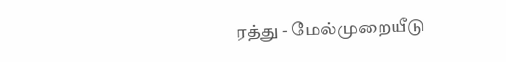ரத்து - மேல்முறையீடு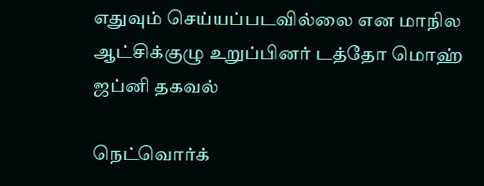எதுவும் செய்யப்படவில்லை என மாநில ஆட்சிக்குழு உறுப்பினர் டத்தோ மொஹ் ஜப்னி தகவல்

நெட்வொர்க்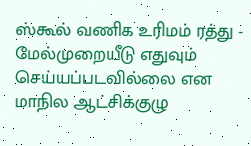ஸ்கூல் வணிக உரிமம் ரத்து - மேல்முறையீடு எதுவும் செய்யப்படவில்லை என மாநில ஆட்சிக்குழு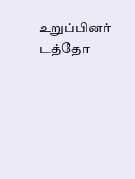உறுப்பினர் டத்தோ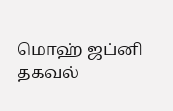மொஹ் ஜப்னி தகவல்